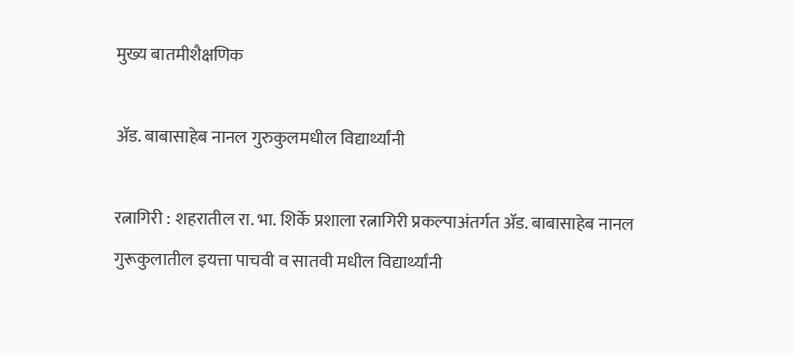मुख्य बातमीशैक्षणिक

ॲड. बाबासाहेब नानल गुरुकुलमधील विद्यार्थ्यांनी

रत्नागिरी : शहरातील रा. भा. शिर्के प्रशाला रत्नागिरी प्रकल्पाअंतर्गत ॲड. बाबासाहेब नानल गुरूकुलातील इयत्ता पाचवी व सातवी मधील विद्यार्थ्यांनी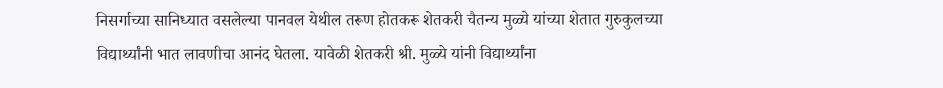निसर्गाच्या सानिध्यात वसलेल्या पानवल येथील तरूण होतकरू शेतकरी चैतन्य मुळ्ये यांच्या शेतात गुरुकुलच्या विद्यार्थ्यांनी भात लावणीचा आनंद घेतला. यावेळी शेतकरी श्री. मुळ्ये यांनी विद्यार्थ्यांना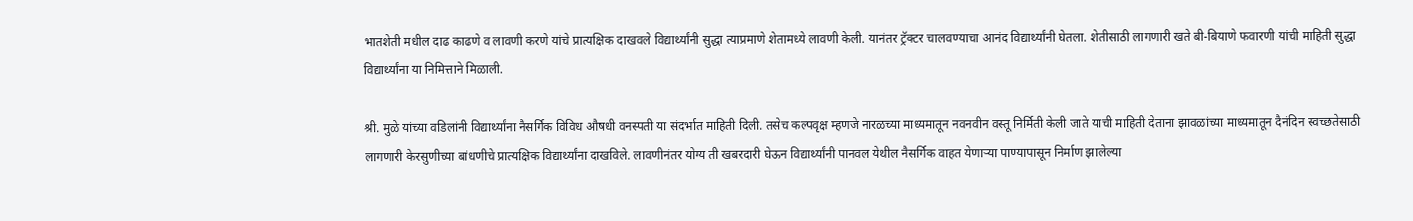भातशेती मधील दाढ काढणे व लावणी करणे यांचे प्रात्यक्षिक दाखवले विद्यार्थ्यांनी सुद्धा त्याप्रमाणे शेतामध्ये लावणी केली. यानंतर ट्रॅक्टर चालवण्याचा आनंद विद्यार्थ्यांनी घेतला. शेतीसाठी लागणारी खते बी-बियाणे फवारणी यांची माहिती सुद्धा विद्यार्थ्यांना या निमित्ताने मिळाली.

श्री. मुळे यांच्या वडिलांनी विद्यार्थ्यांना नैसर्गिक विविध औषधी वनस्पती या संदर्भात माहिती दिली. तसेच कल्पवृक्ष म्हणजे नारळच्या माध्यमातून नवनवीन वस्तू निर्मिती केली जाते याची माहिती देताना झावळांच्या माध्यमातून दैनंदिन स्वच्छतेसाठी लागणारी केरसुणीच्या बांधणीचे प्रात्यक्षिक विद्यार्थ्यांना दाखविले. लावणीनंतर योग्य ती खबरदारी घेऊन विद्यार्थ्यांनी पानवल येथील नैसर्गिक वाहत येणाऱ्या पाण्यापासून निर्माण झालेल्या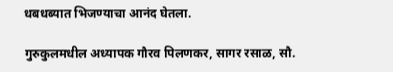धबधब्यात भिजण्याचा आनंद घेतला.

गुरुकुलमधील अध्यापक गौरव पिलणकर, सागर रसाळ, सौ.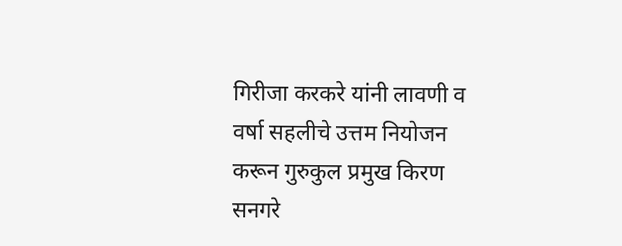गिरीजा करकरे यांनी लावणी व वर्षा सहलीचे उत्तम नियोजन करून गुरुकुल प्रमुख किरण सनगरे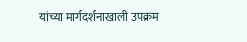यांच्या मार्गदर्शनाखाली उपक्रम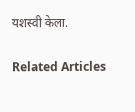यशस्वी केला.

Related Articles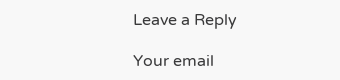Leave a Reply

Your email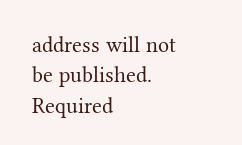address will not be published. Required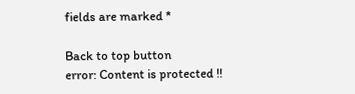fields are marked *

Back to top button
error: Content is protected !!